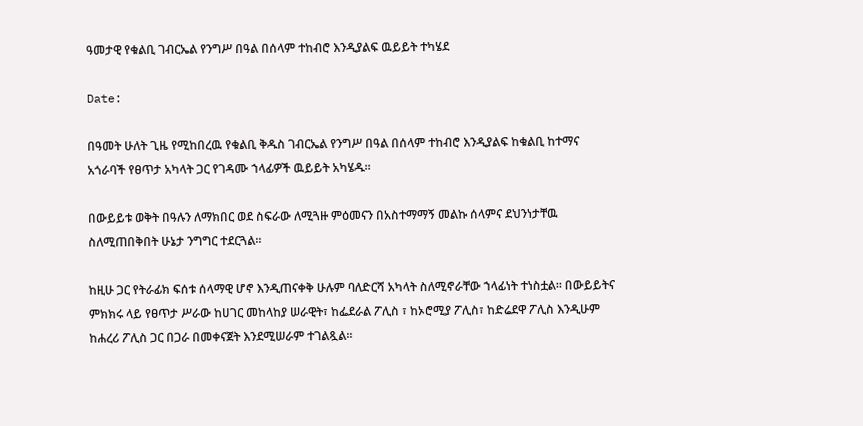ዓመታዊ የቁልቢ ገብርኤል የንግሥ በዓል በሰላም ተከብሮ እንዲያልፍ ዉይይት ተካሄደ

Date:

በዓመት ሁለት ጊዜ የሚከበረዉ የቁልቢ ቅዱስ ገብርኤል የንግሥ በዓል በሰላም ተከብሮ እንዲያልፍ ከቁልቢ ከተማና አጎራባች የፀጥታ አካላት ጋር የገዳሙ ኀላፊዎች ዉይይት አካሄዱ።

በውይይቱ ወቅት በዓሉን ለማክበር ወደ ስፍራው ለሚጓዙ ምዕመናን በአስተማማኝ መልኩ ሰላምና ደህንነታቸዉ ስለሚጠበቅበት ሁኔታ ንግግር ተደርጓል።

ከዚሁ ጋር የትራፊክ ፍሰቱ ሰላማዊ ሆኖ እንዲጠናቀቅ ሁሉም ባለድርሻ አካላት ስለሚኖራቸው ኀላፊነት ተነስቷል። በውይይትና ምክክሩ ላይ የፀጥታ ሥራው ከሀገር መከላከያ ሠራዊት፣ ከፌደራል ፖሊስ ፣ ከኦሮሚያ ፖሊስ፣ ከድሬደዋ ፖሊስ እንዲሁም ከሐረሪ ፖሊስ ጋር በጋራ በመቀናጀት እንደሚሠራም ተገልጿል።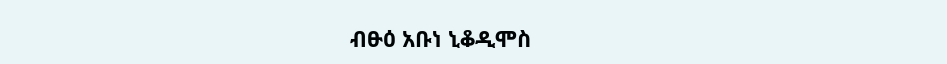ብፁዕ አቡነ ኒቆዲሞስ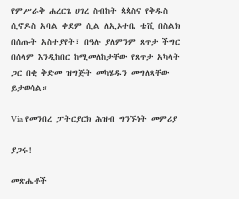የምሥራቅ ሐረርጌ ሀገረ ስብከት ጳጳስና የቅዱስ ሲኖዶስ አባል ቀደም ሲል ለኢኦተቤ ቴቪ በስልክ በሰጡት አስተያየት፣ በዓሉ ያለምንም ጸጥታ ችግር በሰላም እንዲከበር ከሚመለከታቸው የጸጥታ አካላት ጋር በቂ ቅድመ ዝግጅት መካሄዱን መግለጻቸው ይታወሳል።

Via የመንበረ ፓትርያርክ ሕዝብ ግንኙነት መምሪያ

ያጋሩ!

መጽሔቶች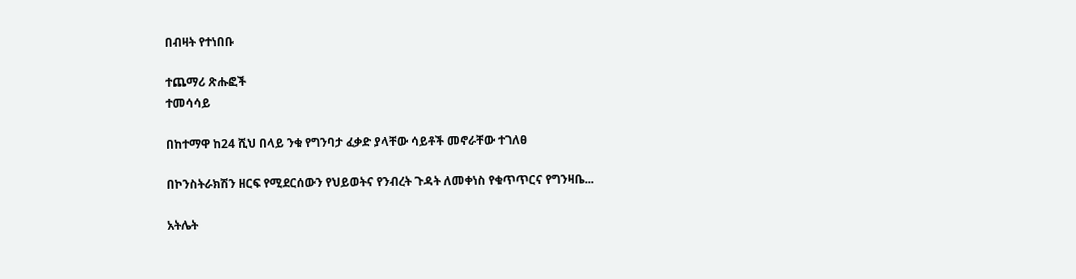በብዛት የተነበቡ

ተጨማሪ ጽሑፎች
ተመሳሳይ

በከተማዋ ከ24 ሺህ በላይ ንቁ የግንባታ ፈቃድ ያላቸው ሳይቶች መኖራቸው ተገለፀ

በኮንስትራክሽን ዘርፍ የሚደርሰውን የህይወትና የንብረት ጉዳት ለመቀነስ የቁጥጥርና የግንዛቤ...

አትሌት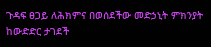ጉዳፍ ፀጋይ ለሕክምና በወሰደችው መድኃኒት ምክንያት ከውድድር ታገደች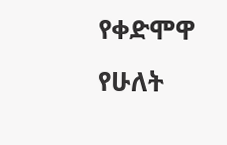የቀድሞዋ የሁለት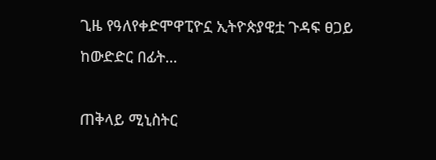ጊዜ የዓለየቀድሞዋፒዮኗ ኢትዮጵያዊቷ ጉዳፍ ፀጋይ ከውድድር በፊት...

ጠቅላይ ሚኒስትር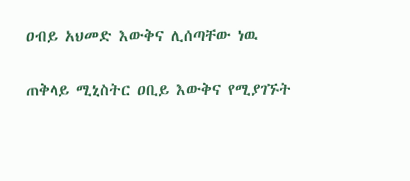ዐብይ አህመድ እውቅና ሊሰጣቸው ነዉ

ጠቅላይ ሚኒስትር ዐቢይ እውቅና የሚያገኙት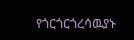የጎርጎርጎረሳዉያኑ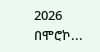2026 በሞሮኮ...